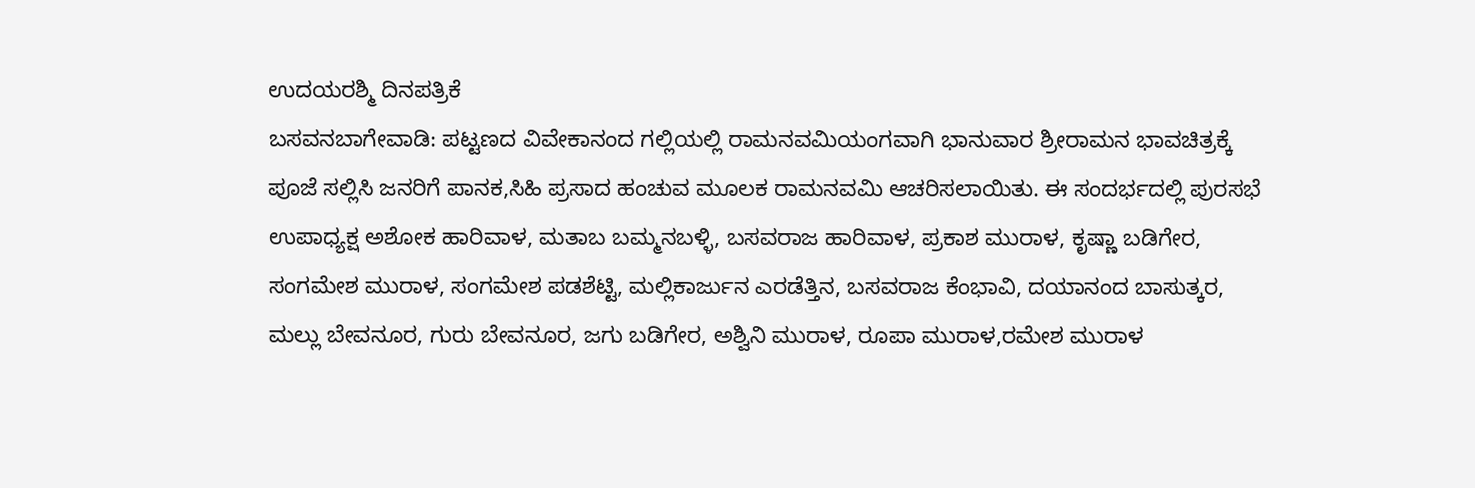ಉದಯರಶ್ಮಿ ದಿನಪತ್ರಿಕೆ
ಬಸವನಬಾಗೇವಾಡಿ: ಪಟ್ಟಣದ ವಿವೇಕಾನಂದ ಗಲ್ಲಿಯಲ್ಲಿ ರಾಮನವಮಿಯಂಗವಾಗಿ ಭಾನುವಾರ ಶ್ರೀರಾಮನ ಭಾವಚಿತ್ರಕ್ಕೆ ಪೂಜೆ ಸಲ್ಲಿಸಿ ಜನರಿಗೆ ಪಾನಕ,ಸಿಹಿ ಪ್ರಸಾದ ಹಂಚುವ ಮೂಲಕ ರಾಮನವಮಿ ಆಚರಿಸಲಾಯಿತು. ಈ ಸಂದರ್ಭದಲ್ಲಿ ಪುರಸಭೆ ಉಪಾಧ್ಯಕ್ಷ ಅಶೋಕ ಹಾರಿವಾಳ, ಮತಾಬ ಬಮ್ಮನಬಳ್ಳಿ, ಬಸವರಾಜ ಹಾರಿವಾಳ, ಪ್ರಕಾಶ ಮುರಾಳ, ಕೃಷ್ಣಾ ಬಡಿಗೇರ, ಸಂಗಮೇಶ ಮುರಾಳ, ಸಂಗಮೇಶ ಪಡಶೆಟ್ಟಿ, ಮಲ್ಲಿಕಾರ್ಜುನ ಎರಡೆತ್ತಿನ, ಬಸವರಾಜ ಕೆಂಭಾವಿ, ದಯಾನಂದ ಬಾಸುತ್ಕರ, ಮಲ್ಲು ಬೇವನೂರ, ಗುರು ಬೇವನೂರ, ಜಗು ಬಡಿಗೇರ, ಅಶ್ವಿನಿ ಮುರಾಳ, ರೂಪಾ ಮುರಾಳ,ರಮೇಶ ಮುರಾಳ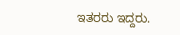ಇತರರು ಇದ್ದರು.